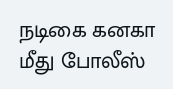நடிகை கனகா மீது போலீஸ்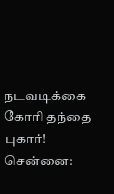நடவடிக்கை கோரி தந்தை புகார்!
சென்னை: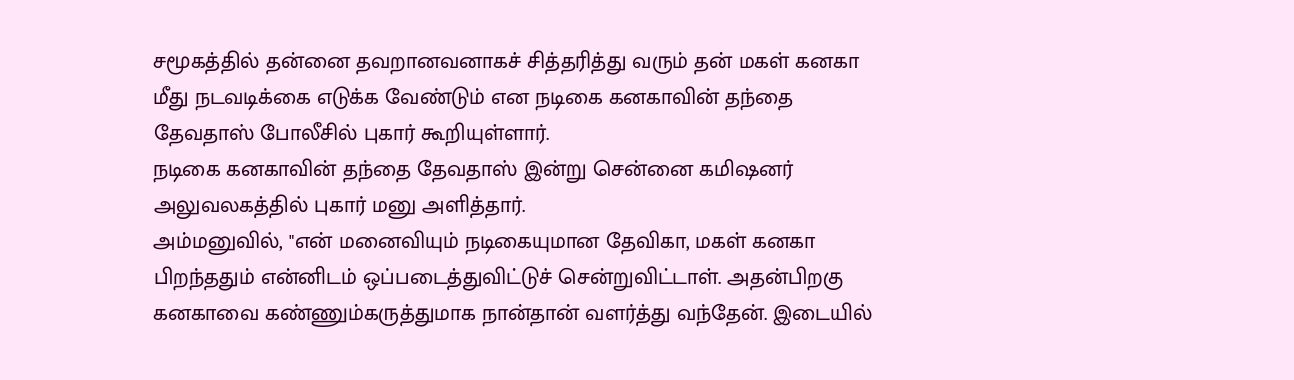சமூகத்தில் தன்னை தவறானவனாகச் சித்தரித்து வரும் தன் மகள் கனகா மீது நடவடிக்கை எடுக்க வேண்டும் என நடிகை கனகாவின் தந்தை தேவதாஸ் போலீசில் புகார் கூறியுள்ளார்.
நடிகை கனகாவின் தந்தை தேவதாஸ் இன்று சென்னை கமிஷனர் அலுவலகத்தில் புகார் மனு அளித்தார்.
அம்மனுவில், "என் மனைவியும் நடிகையுமான தேவிகா, மகள் கனகா பிறந்ததும் என்னிடம் ஒப்படைத்துவிட்டுச் சென்றுவிட்டாள். அதன்பிறகு கனகாவை கண்ணும்கருத்துமாக நான்தான் வளர்த்து வந்தேன். இடையில்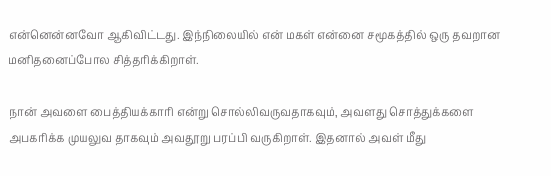என்னென்னவோ ஆகிவிட்டது. இந்நிலையில் என் மகள் என்னை சமூகத்தில் ஒரு தவறான மனிதனைப்போல சித்தரிக்கிறாள்.

நான் அவளை பைத்தியக்காரி என்று சொல்லிவருவதாகவும், அவளது சொத்துக்களை அபகரிக்க முயலுவ தாகவும் அவதூறு பரப்பி வருகிறாள். இதனால் அவள் மீது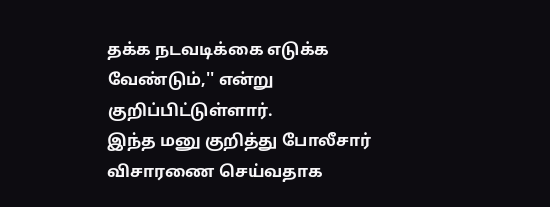தக்க நடவடிக்கை எடுக்க வேண்டும்,'' என்று குறிப்பிட்டுள்ளார்.
இந்த மனு குறித்து போலீசார் விசாரணை செய்வதாக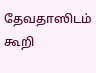தேவதாஸிடம் கூறி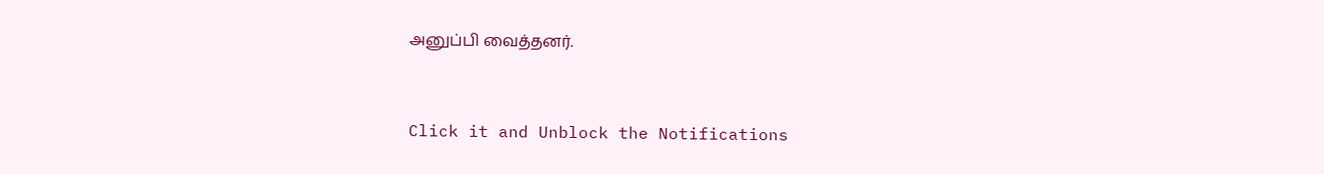அனுப்பி வைத்தனர்.


Click it and Unblock the Notifications